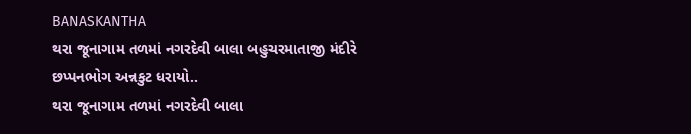BANASKANTHA
થરા જૂનાગામ તળમાં નગરદેવી બાલા બહુચરમાતાજી મંદીરે છપ્પનભોગ અન્નકુટ ધરાયો..
થરા જૂનાગામ તળમાં નગરદેવી બાલા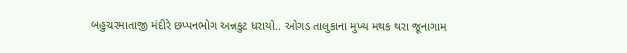બહુચરમાતાજી મંદીરે છપ્પનભોગ અન્નકુટ ધરાયો.. ઓગડ તાલુકાના મુખ્ય મથક થરા જૂનાગામ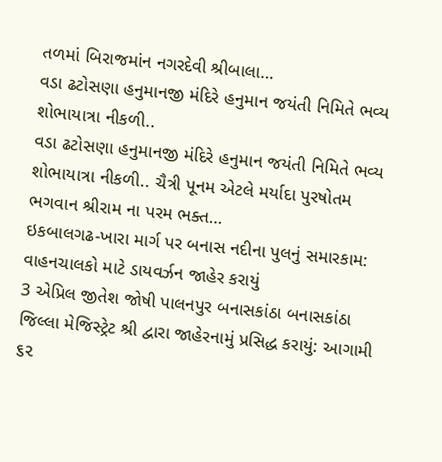તળમાં બિરાજમાંન નગરદેવી શ્રીબાલા…
વડા ઢટોસણા હનુમાનજી મંદિરે હનુમાન જયંતી નિમિતે ભવ્ય શોભાયાત્રા નીકળી..
વડા ઢટોસણા હનુમાનજી મંદિરે હનુમાન જયંતી નિમિતે ભવ્ય શોભાયાત્રા નીકળી.. ચૈત્રી પૂનમ એટલે મર્યાદા પુરષોતમ ભગવાન શ્રીરામ ના પરમ ભક્ત…
ઇકબાલગઢ-ખારા માર્ગ પર બનાસ નદીના પુલનું સમારકામ: વાહનચાલકો માટે ડાયવર્ઝન જાહેર કરાયું
3 એપ્રિલ જીતેશ જોષી પાલનપુર બનાસકાંઠા બનાસકાંઠા જિલ્લા મેજિસ્ટ્રેટ શ્રી દ્વારા જાહેરનામું પ્રસિદ્ધ કરાયું: આગામી ૬૨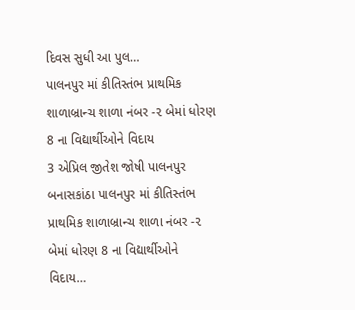દિવસ સુધી આ પુલ…
પાલનપુર માં કીતિસ્તંભ પ્રાથમિક શાળાબ્રાન્ચ શાળા નંબર -૨ બેમાં ધોરણ 8 ના વિદ્યાર્થીઓને વિદાય
3 એપ્રિલ જીતેશ જોષી પાલનપુર બનાસકાંઠા પાલનપુર માં કીતિસ્તંભ પ્રાથમિક શાળાબ્રાન્ચ શાળા નંબર -૨ બેમાં ધોરણ 8 ના વિદ્યાર્થીઓને વિદાય…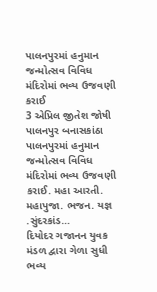પાલનપુરમાં હનુમાન જન્મોત્સવ વિવિધ મંદિરોમાં ભવ્ય ઉજવણી કરાઈ
3 એપ્રિલ જીતેશ જોષી પાલનપુર બનાસકાંઠા પાલનપુરમાં હનુમાન જન્મોત્સવ વિવિધ મંદિરોમાં ભવ્ય ઉજવણી કરાઈ. મહા આરતી. મહાપુજા. ભજન. યજ્ઞ .સુંદરકાંડ…
દિયોદર ગજાનન યુવક મંડળ દ્વારા ગેળા સુધી ભવ્ય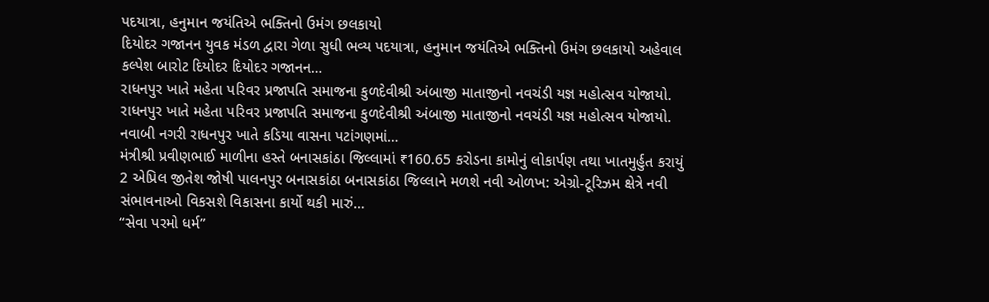પદયાત્રા, હનુમાન જયંતિએ ભક્તિનો ઉમંગ છલકાયો
દિયોદર ગજાનન યુવક મંડળ દ્વારા ગેળા સુધી ભવ્ય પદયાત્રા, હનુમાન જયંતિએ ભક્તિનો ઉમંગ છલકાયો અહેવાલ કલ્પેશ બારોટ દિયોદર દિયોદર ગજાનન…
રાધનપુર ખાતે મહેતા પરિવર પ્રજાપતિ સમાજના કુળદેવીશ્રી અંબાજી માતાજીનો નવચંડી યજ્ઞ મહોત્સવ યોજાયો.
રાધનપુર ખાતે મહેતા પરિવર પ્રજાપતિ સમાજના કુળદેવીશ્રી અંબાજી માતાજીનો નવચંડી યજ્ઞ મહોત્સવ યોજાયો. નવાબી નગરી રાધનપુર ખાતે કડિયા વાસના પટાંગણમાં…
મંત્રીશ્રી પ્રવીણભાઈ માળીના હસ્તે બનાસકાંઠા જિલ્લામાં ₹160.65 કરોડના કામોનું લોકાર્પણ તથા ખાતમુર્હુત કરાયું
2 એપ્રિલ જીતેશ જોષી પાલનપુર બનાસકાંઠા બનાસકાંઠા જિલ્લાને મળશે નવી ઓળખ: એગ્રો-ટૂરિઝમ ક્ષેત્રે નવી સંભાવનાઓ વિકસશે વિકાસના કાર્યો થકી મારું…
“સેવા પરમો ધર્મ”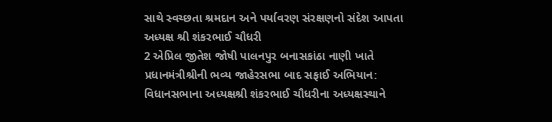સાથે સ્વચ્છતા શ્રમદાન અને પર્યાવરણ સંરક્ષણનો સંદેશ આપતા અધ્યક્ષ શ્રી શંકરભાઈ ચૌધરી
2 એપ્રિલ જીતેશ જોષી પાલનપુર બનાસકાંઠા નાણી ખાતે પ્રધાનમંત્રીશ્રીની ભવ્ય જાહેરસભા બાદ સફાઈ અભિયાન: વિધાનસભાના અધ્યક્ષશ્રી શંકરભાઈ ચૌધરીના અધ્યક્ષસ્થાને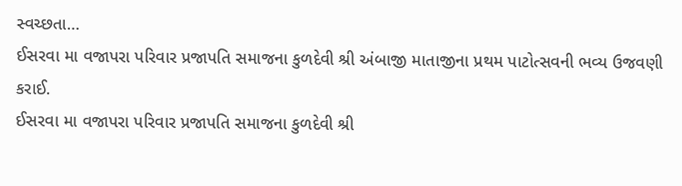સ્વચ્છતા…
ઈસરવા મા વજાપરા પરિવાર પ્રજાપતિ સમાજના કુળદેવી શ્રી અંબાજી માતાજીના પ્રથમ પાટોત્સવની ભવ્ય ઉજવણી કરાઈ.
ઈસરવા મા વજાપરા પરિવાર પ્રજાપતિ સમાજના કુળદેવી શ્રી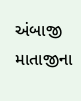અંબાજી માતાજીના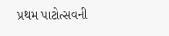પ્રથમ પાટોત્સવની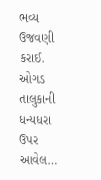ભવ્ય ઉજવણી કરાઈ. ઓગડ તાલુકાની ધન્યધરા ઉપર આવેલ…